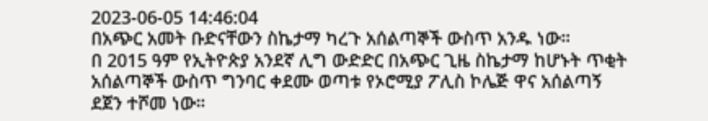2023-06-05 14:46:04
በአጭር አመት ቡድናቸውን ስኬታማ ካረጉ አሰልጣኞች ውስጥ አንዱ ነው።
በ 2015 ዓም የኢትዮጵያ አንደኛ ሊግ ውድድር በአጭር ጊዜ ስኬታማ ከሆኑት ጥቂት አሰልጣኞች ውስጥ ግንባር ቀደሙ ወጣቱ የኦሮሚያ ፖሊስ ኮሌጅ ዋና አሰልጣኝ ደጀን ተሾመ ነው።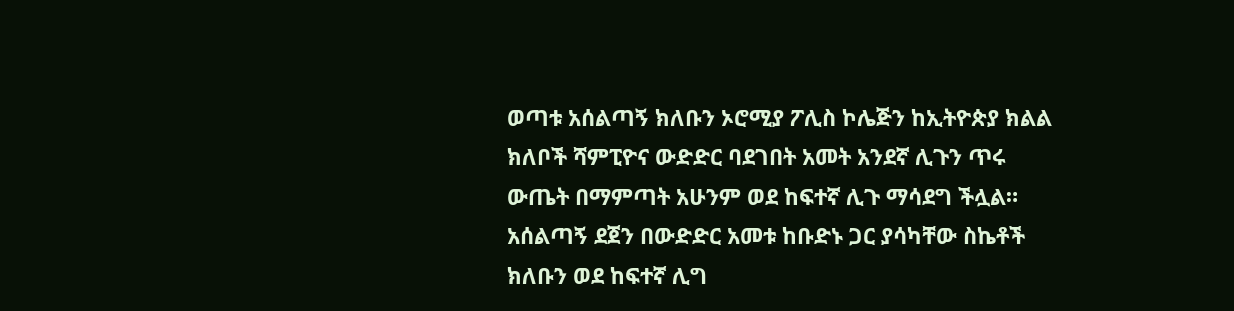ወጣቱ አሰልጣኝ ክለቡን ኦሮሚያ ፖሊስ ኮሌጅን ከኢትዮጵያ ክልል ክለቦች ሻምፒዮና ውድድር ባደገበት አመት አንደኛ ሊጉን ጥሩ ውጤት በማምጣት አሁንም ወደ ከፍተኛ ሊጉ ማሳደግ ችሏል።
አሰልጣኝ ደጀን በውድድር አመቱ ከቡድኑ ጋር ያሳካቸው ስኬቶች
ክለቡን ወደ ከፍተኛ ሊግ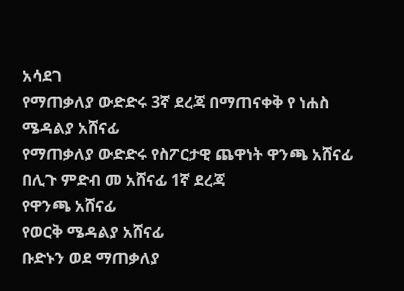አሳደገ
የማጠቃለያ ውድድሩ 3ኛ ደረጃ በማጠናቀቅ የ ነሐስ ሜዳልያ አሸናፊ
የማጠቃለያ ውድድሩ የስፖርታዊ ጨዋነት ዋንጫ አሸናፊ
በሊጉ ምድብ መ አሸናፊ 1ኛ ደረጃ
የዋንጫ አሸናፊ
የወርቅ ሜዳልያ አሸናፊ
ቡድኑን ወደ ማጠቃለያ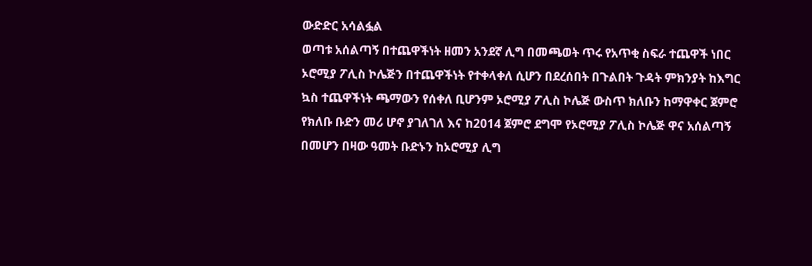ውድድር አሳልፏል
ወጣቱ አሰልጣኝ በተጨዋችነት ዘመን አንደኛ ሊግ በመጫወት ጥሩ የአጥቂ ስፍራ ተጨዋች ነበር ኦሮሚያ ፖሊስ ኮሌጅን በተጨዋችነት የተቀላቀለ ሲሆን በደረሰበት በጉልበት ጉዳት ምክንያት ከእግር ኳስ ተጨዋችነት ጫማውን የሰቀለ ቢሆንም ኦሮሚያ ፖሊስ ኮሌጅ ውስጥ ክለቡን ከማዋቀር ጀምሮ የክለቡ ቡድን መሪ ሆኖ ያገለገለ እና ከ2014 ጀምሮ ደግሞ የኦሮሚያ ፖሊስ ኮሌጅ ዋና አሰልጣኝ በመሆን በዛው ዓመት ቡድኑን ከኦሮሚያ ሊግ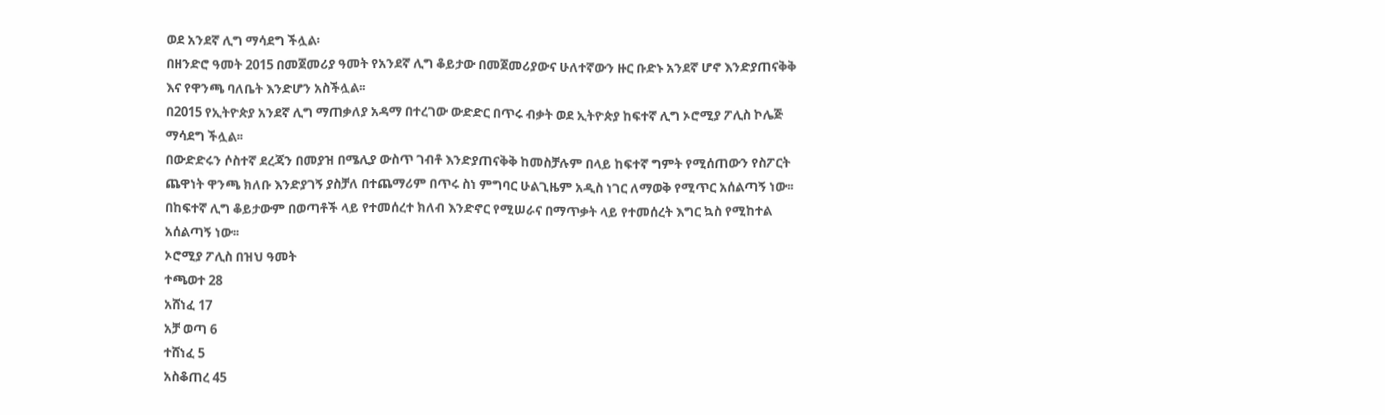ወደ አንደኛ ሊግ ማሳደግ ችሏል፡
በዘንድሮ ዓመት 2015 በመጀመሪያ ዓመት የአንደኛ ሊግ ቆይታው በመጀመሪያውና ሁለተኛውን ዙር ቡድኑ አንደኛ ሆኖ እንድያጠናቅቅ እና የዋንጫ ባለቤት እንድሆን አስችሏል፡፡
በ2015 የኢትዮጵያ አንደኛ ሊግ ማጠቃለያ አዳማ በተረገው ውድድር በጥሩ ብቃት ወደ ኢትዮጵያ ከፍተኛ ሊግ ኦሮሚያ ፖሊስ ኮሌጅ ማሳደግ ችሏል፡፡
በውድድሩን ሶስተኛ ደረጃን በመያዝ በሜሊያ ውስጥ ገብቶ እንድያጠናቅቅ ከመስቻሉም በላይ ከፍተኛ ግምት የሚሰጠውን የስፖርት ጨዋነት ዋንጫ ክለቡ እንድያገኝ ያስቻለ በተጨማሪም በጥሩ ስነ ምግባር ሁልጊዜም አዲስ ነገር ለማወቅ የሚጥር አሰልጣኝ ነው፡፡
በከፍተኛ ሊግ ቆይታውም በወጣቶች ላይ የተመሰረተ ክለብ እንድኖር የሚሠራና በማጥቃት ላይ የተመሰረት እግር ኳስ የሚከተል አሰልጣኝ ነው፡፡
ኦሮሚያ ፖሊስ በዝህ ዓመት
ተጫወተ 28
አሸነፈ 17
አቻ ወጣ 6
ተሸነፈ 5
አስቆጠረ 45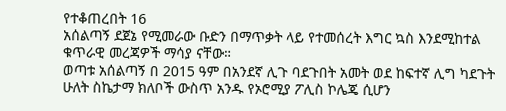የተቆጠረበት 16
አሰልጣኝ ደጀኔ የሚመራው ቡድን በማጥቃት ላይ የተመሰረት እግር ኳስ እንደሚከተል ቁጥራዊ መረጃዎች ማሳያ ናቸው።
ወጣቱ አሰልጣኝ በ 2015 ዓም በአንደኛ ሊጉ ባደጉበት አመት ወደ ከፍተኛ ሊግ ካደጉት ሁለት ስኬታማ ክለቦች ውስጥ አንዱ የኦሮሚያ ፖሊስ ኮሌጄ ሲሆን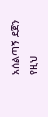አሰልጣኝ ደጀን የዚህ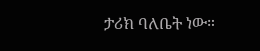ታሪክ ባለቤት ነው።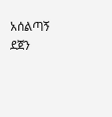አሰልጣኝ ደጀን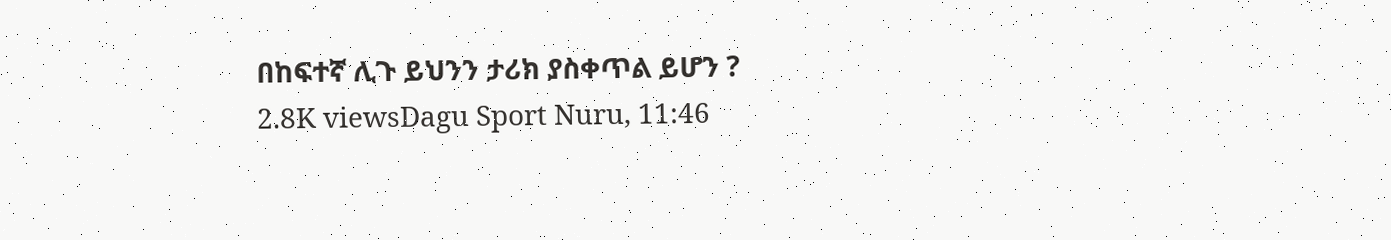በከፍተኛ ሊጉ ይህንን ታሪክ ያስቀጥል ይሆን ?
2.8K viewsDagu Sport Nuru, 11:46